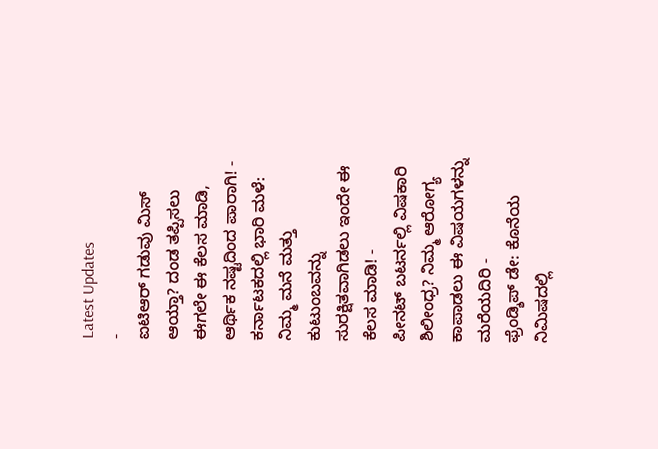Latest Updates
-
ಐಟಿಆರ್ ಗಡುವು ಮಿಸ್ ಆಯ್ತಾ? ದಂಡ ತಪ್ಪಿಸಲು ಈಗಲೇ ಈ ಕೆಲಸ ಮಾಡಿ, ಆರ್ಥಿಕ ನಷ್ಟದಿಂದ ಪಾರಾಗಿ! -
ಕರ್ನಾಟಕದಲ್ಲಿ ಭಾರಿ ಮಳೆ: ನಿಮ್ಮ ಮನೆ ಮತ್ತು ಕುಟುಂಬವನ್ನು ಸುರಕ್ಷಿತವಾಗಿಡಲು ಇಂದೇ ಈ ಕೆಲಸ ಮಾಡಿ! -
ಪೀನಟ್ ಬಟರ್ನಲ್ಲಿ ವಿಷಕಾರಿ ಶಿಲೀಂಧ್ರ? ನಿಮ್ಮ ಆರೋಗ್ಯ ಕಾಪಾಡಲು ಈ ವಿಷಯಗಳನ್ನು ಮರೆಯದಿರಿ -
ಫ್ರೆಂಡ್ಶಿಪ್ ಡೇ: ಕೊನೆಯ ನಿಮಿಷದಲ್ಲಿ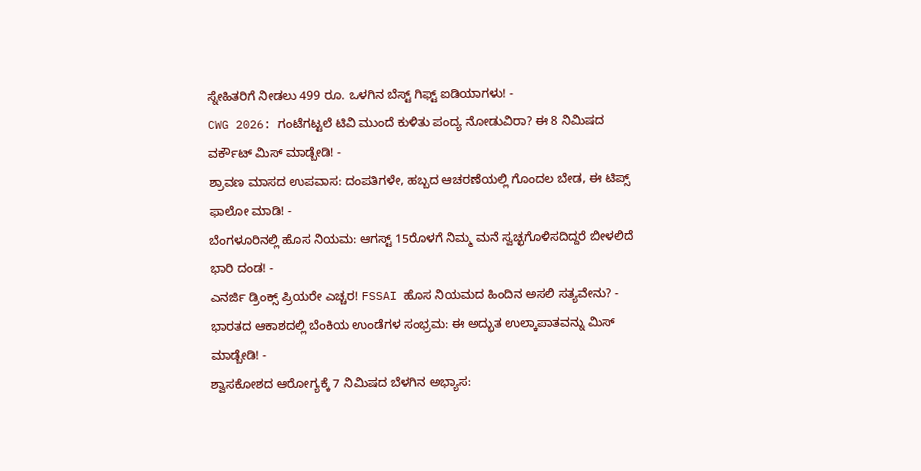ಸ್ನೇಹಿತರಿಗೆ ನೀಡಲು 499 ರೂ. ಒಳಗಿನ ಬೆಸ್ಟ್ ಗಿಫ್ಟ್ ಐಡಿಯಾಗಳು! -
CWG 2026: ಗಂಟೆಗಟ್ಟಲೆ ಟಿವಿ ಮುಂದೆ ಕುಳಿತು ಪಂದ್ಯ ನೋಡುವಿರಾ? ಈ 8 ನಿಮಿಷದ ವರ್ಕೌಟ್ ಮಿಸ್ ಮಾಡ್ಬೇಡಿ! -
ಶ್ರಾವಣ ಮಾಸದ ಉಪವಾಸ: ದಂಪತಿಗಳೇ, ಹಬ್ಬದ ಆಚರಣೆಯಲ್ಲಿ ಗೊಂದಲ ಬೇಡ, ಈ ಟಿಪ್ಸ್ ಫಾಲೋ ಮಾಡಿ! -
ಬೆಂಗಳೂರಿನಲ್ಲಿ ಹೊಸ ನಿಯಮ: ಆಗಸ್ಟ್ 15ರೊಳಗೆ ನಿಮ್ಮ ಮನೆ ಸ್ವಚ್ಛಗೊಳಿಸದಿದ್ದರೆ ಬೀಳಲಿದೆ ಭಾರಿ ದಂಡ! -
ಎನರ್ಜಿ ಡ್ರಿಂಕ್ಸ್ ಪ್ರಿಯರೇ ಎಚ್ಚರ! FSSAI ಹೊಸ ನಿಯಮದ ಹಿಂದಿನ ಅಸಲಿ ಸತ್ಯವೇನು? -
ಭಾರತದ ಆಕಾಶದಲ್ಲಿ ಬೆಂಕಿಯ ಉಂಡೆಗಳ ಸಂಭ್ರಮ: ಈ ಅದ್ಭುತ ಉಲ್ಕಾಪಾತವನ್ನು ಮಿಸ್ ಮಾಡ್ಬೇಡಿ! -
ಶ್ವಾಸಕೋಶದ ಆರೋಗ್ಯಕ್ಕೆ 7 ನಿಮಿಷದ ಬೆಳಗಿನ ಅಭ್ಯಾಸ: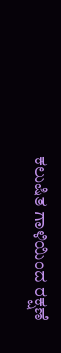ಕಲುಷಿತ ಗಾಳಿಯಿಂದ ರಕ್ಷಣೆ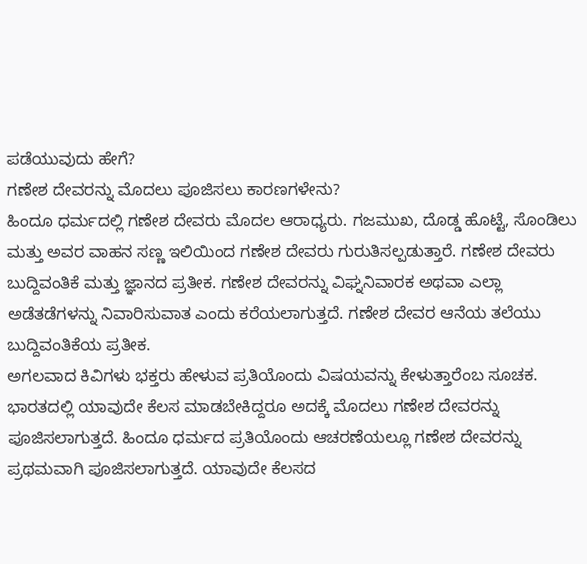ಪಡೆಯುವುದು ಹೇಗೆ?
ಗಣೇಶ ದೇವರನ್ನು ಮೊದಲು ಪೂಜಿಸಲು ಕಾರಣಗಳೇನು?
ಹಿಂದೂ ಧರ್ಮದಲ್ಲಿ ಗಣೇಶ ದೇವರು ಮೊದಲ ಆರಾಧ್ಯರು. ಗಜಮುಖ, ದೊಡ್ಡ ಹೊಟ್ಟೆ, ಸೊಂಡಿಲು ಮತ್ತು ಅವರ ವಾಹನ ಸಣ್ಣ ಇಲಿಯಿಂದ ಗಣೇಶ ದೇವರು ಗುರುತಿಸಲ್ಪಡುತ್ತಾರೆ. ಗಣೇಶ ದೇವರು ಬುದ್ದಿವಂತಿಕೆ ಮತ್ತು ಜ್ಞಾನದ ಪ್ರತೀಕ. ಗಣೇಶ ದೇವರನ್ನು ವಿಘ್ನನಿವಾರಕ ಅಥವಾ ಎಲ್ಲಾ ಅಡೆತಡೆಗಳನ್ನು ನಿವಾರಿಸುವಾತ ಎಂದು ಕರೆಯಲಾಗುತ್ತದೆ. ಗಣೇಶ ದೇವರ ಆನೆಯ ತಲೆಯು ಬುದ್ದಿವಂತಿಕೆಯ ಪ್ರತೀಕ.
ಅಗಲವಾದ ಕಿವಿಗಳು ಭಕ್ತರು ಹೇಳುವ ಪ್ರತಿಯೊಂದು ವಿಷಯವನ್ನು ಕೇಳುತ್ತಾರೆಂಬ ಸೂಚಕ. ಭಾರತದಲ್ಲಿ ಯಾವುದೇ ಕೆಲಸ ಮಾಡಬೇಕಿದ್ದರೂ ಅದಕ್ಕೆ ಮೊದಲು ಗಣೇಶ ದೇವರನ್ನು ಪೂಜಿಸಲಾಗುತ್ತದೆ. ಹಿಂದೂ ಧರ್ಮದ ಪ್ರತಿಯೊಂದು ಆಚರಣೆಯಲ್ಲೂ ಗಣೇಶ ದೇವರನ್ನು ಪ್ರಥಮವಾಗಿ ಪೂಜಿಸಲಾಗುತ್ತದೆ. ಯಾವುದೇ ಕೆಲಸದ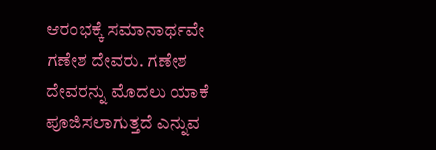ಆರಂಭಕ್ಕೆ ಸಮಾನಾರ್ಥವೇ ಗಣೇಶ ದೇವರು. ಗಣೇಶ ದೇವರನ್ನು ಮೊದಲು ಯಾಕೆ ಪೂಜಿಸಲಾಗುತ್ತದೆ ಎನ್ನುವ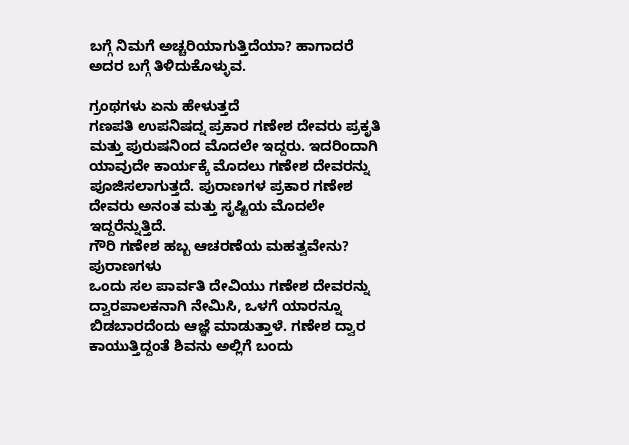ಬಗ್ಗೆ ನಿಮಗೆ ಅಚ್ಚರಿಯಾಗುತ್ತಿದೆಯಾ? ಹಾಗಾದರೆ ಅದರ ಬಗ್ಗೆ ತಿಳಿದುಕೊಳ್ಳುವ.

ಗ್ರಂಥಗಳು ಏನು ಹೇಳುತ್ತದೆ
ಗಣಪತಿ ಉಪನಿಷದ್ನ ಪ್ರಕಾರ ಗಣೇಶ ದೇವರು ಪ್ರಕೃತಿ ಮತ್ತು ಪುರುಷನಿಂದ ಮೊದಲೇ ಇದ್ದರು. ಇದರಿಂದಾಗಿ ಯಾವುದೇ ಕಾರ್ಯಕ್ಕೆ ಮೊದಲು ಗಣೇಶ ದೇವರನ್ನು ಪೂಜಿಸಲಾಗುತ್ತದೆ. ಪುರಾಣಗಳ ಪ್ರಕಾರ ಗಣೇಶ ದೇವರು ಅನಂತ ಮತ್ತು ಸೃಷ್ಟಿಯ ಮೊದಲೇ ಇದ್ದರೆನ್ನುತ್ತಿದೆ.
ಗೌರಿ ಗಣೇಶ ಹಬ್ಬ ಆಚರಣೆಯ ಮಹತ್ವವೇನು?
ಪುರಾಣಗಳು
ಒಂದು ಸಲ ಪಾರ್ವತಿ ದೇವಿಯು ಗಣೇಶ ದೇವರನ್ನು ದ್ವಾರಪಾಲಕನಾಗಿ ನೇಮಿಸಿ, ಒಳಗೆ ಯಾರನ್ನೂ ಬಿಡಬಾರದೆಂದು ಆಜ್ಞೆ ಮಾಡುತ್ತಾಳೆ. ಗಣೇಶ ದ್ವಾರ ಕಾಯುತ್ತಿದ್ದಂತೆ ಶಿವನು ಅಲ್ಲಿಗೆ ಬಂದು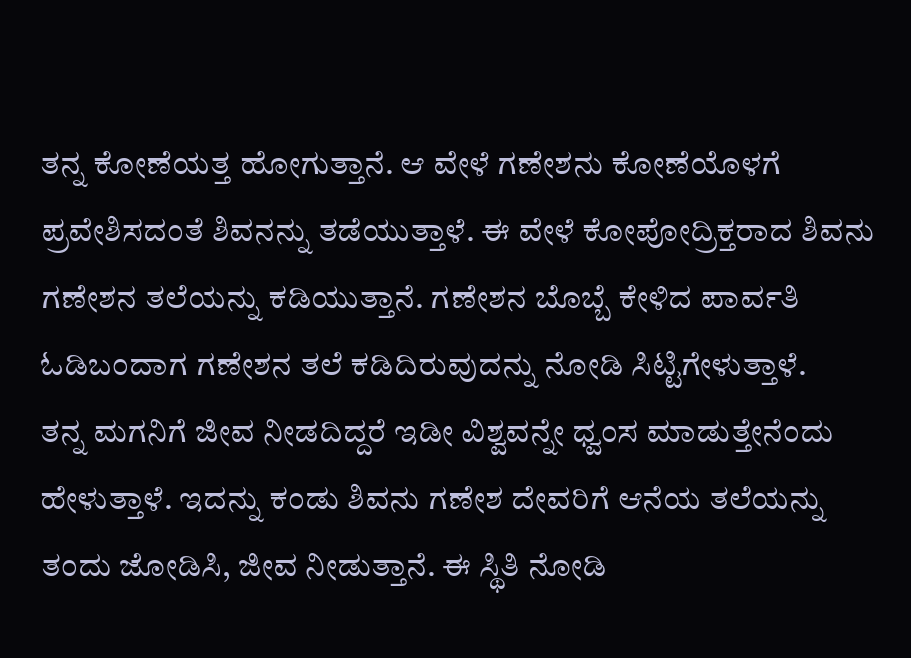ತನ್ನ ಕೋಣೆಯತ್ತ ಹೋಗುತ್ತಾನೆ. ಆ ವೇಳೆ ಗಣೇಶನು ಕೋಣೆಯೊಳಗೆ ಪ್ರವೇಶಿಸದಂತೆ ಶಿವನನ್ನು ತಡೆಯುತ್ತಾಳೆ. ಈ ವೇಳೆ ಕೋಪೋದ್ರಿಕ್ತರಾದ ಶಿವನು ಗಣೇಶನ ತಲೆಯನ್ನು ಕಡಿಯುತ್ತಾನೆ. ಗಣೇಶನ ಬೊಬ್ಬೆ ಕೇಳಿದ ಪಾರ್ವತಿ ಓಡಿಬಂದಾಗ ಗಣೇಶನ ತಲೆ ಕಡಿದಿರುವುದನ್ನು ನೋಡಿ ಸಿಟ್ಟಿಗೇಳುತ್ತಾಳೆ.
ತನ್ನ ಮಗನಿಗೆ ಜೀವ ನೀಡದಿದ್ದರೆ ಇಡೀ ವಿಶ್ವವನ್ನೇ ಧ್ವಂಸ ಮಾಡುತ್ತೇನೆಂದು ಹೇಳುತ್ತಾಳೆ. ಇದನ್ನು ಕಂಡು ಶಿವನು ಗಣೇಶ ದೇವರಿಗೆ ಆನೆಯ ತಲೆಯನ್ನು ತಂದು ಜೋಡಿಸಿ, ಜೀವ ನೀಡುತ್ತಾನೆ. ಈ ಸ್ಥಿತಿ ನೋಡಿ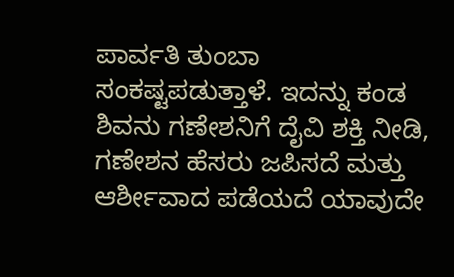ಪಾರ್ವತಿ ತುಂಬಾ ಸಂಕಷ್ಟಪಡುತ್ತಾಳೆ. ಇದನ್ನು ಕಂಡ ಶಿವನು ಗಣೇಶನಿಗೆ ದೈವಿ ಶಕ್ತಿ ನೀಡಿ, ಗಣೇಶನ ಹೆಸರು ಜಪಿಸದೆ ಮತ್ತು ಆರ್ಶೀವಾದ ಪಡೆಯದೆ ಯಾವುದೇ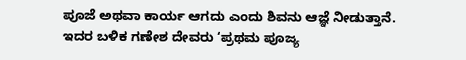ಪೂಜೆ ಅಥವಾ ಕಾರ್ಯ ಆಗದು ಎಂದು ಶಿವನು ಆಜ್ಞೆ ನೀಡುತ್ತಾನೆ.
ಇದರ ಬಳಿಕ ಗಣೇಶ ದೇವರು ‘ಪ್ರಥಮ ಪೂಜ್ಯ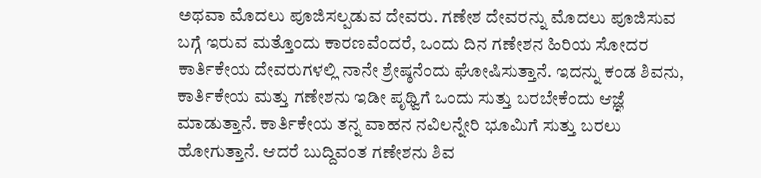ಅಥವಾ ಮೊದಲು ಪೂಜಿಸಲ್ಪಡುವ ದೇವರು. ಗಣೇಶ ದೇವರನ್ನು ಮೊದಲು ಪೂಜಿಸುವ ಬಗ್ಗೆ ಇರುವ ಮತ್ತೊಂದು ಕಾರಣವೆಂದರೆ, ಒಂದು ದಿನ ಗಣೇಶನ ಹಿರಿಯ ಸೋದರ ಕಾರ್ತಿಕೇಯ ದೇವರುಗಳಲ್ಲಿ ನಾನೇ ಶ್ರೇಷ್ಠನೆಂದು ಘೋಷಿಸುತ್ತಾನೆ. ಇದನ್ನು ಕಂಡ ಶಿವನು, ಕಾರ್ತಿಕೇಯ ಮತ್ತು ಗಣೇಶನು ಇಡೀ ಪೃಥ್ವಿಗೆ ಒಂದು ಸುತ್ತು ಬರಬೇಕೆಂದು ಆಜ್ಞೆ ಮಾಡುತ್ತಾನೆ. ಕಾರ್ತಿಕೇಯ ತನ್ನ ವಾಹನ ನವಿಲನ್ನೇರಿ ಭೂಮಿಗೆ ಸುತ್ತು ಬರಲು ಹೋಗುತ್ತಾನೆ. ಆದರೆ ಬುದ್ದಿವಂತ ಗಣೇಶನು ಶಿವ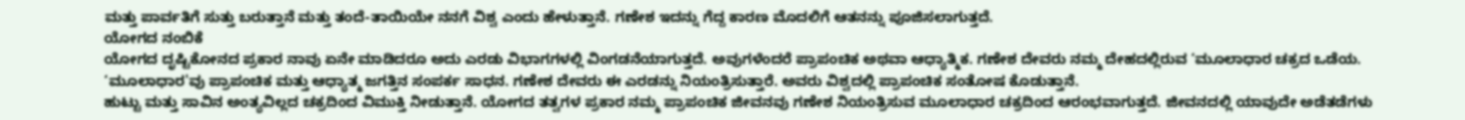ಮತ್ತು ಪಾರ್ವತಿಗೆ ಸುತ್ತು ಬರುತ್ತಾನೆ ಮತ್ತು ತಂದೆ-ತಾಯಿಯೇ ನನಗೆ ವಿಶ್ವ ಎಂದು ಹೇಳುತ್ತಾನೆ. ಗಣೇಶ ಇದನ್ನು ಗೆದ್ದ ಕಾರಣ ಮೊದಲಿಗೆ ಆತನನ್ನು ಪೂಜಿಸಲಾಗುತ್ತದೆ.
ಯೋಗದ ನಂಬಿಕೆ
ಯೋಗದ ದೃಷ್ಟಿಕೋನದ ಪ್ರಕಾರ ನಾವು ಏನೇ ಮಾಡಿದರೂ ಅದು ಎರಡು ವಿಭಾಗಗಳಲ್ಲಿ ವಿಂಗಡನೆಯಾಗುತ್ತದೆ. ಅವುಗಳೆಂದರೆ ಪ್ರಾಪಂಚಿಕ ಅಥವಾ ಆಧ್ಯಾತ್ಮಿಕ. ಗಣೇಶ ದೇವರು ನಮ್ಮ ದೇಹದಲ್ಲಿರುವ ‘ಮೂಲಾಧಾರ ಚಕ್ರದ ಒಡೆಯ. ‘ಮೂಲಾಧಾರ'ವು ಪ್ರಾಪಂಚಿಕ ಮತ್ತು ಆಧ್ಯಾತ್ಮ ಜಗತ್ತಿನ ಸಂಪರ್ಕ ಸಾಧನ. ಗಣೇಶ ದೇವರು ಈ ಎರಡನ್ನು ನಿಯಂತ್ರಿಸುತ್ತಾರೆ. ಅವರು ವಿಶ್ವದಲ್ಲಿ ಪ್ರಾಪಂಚಿಕ ಸಂತೋಷ ಕೊಡುತ್ತಾನೆ.
ಹುಟ್ಟು ಮತ್ತು ಸಾವಿನ ಅಂತ್ಯವಿಲ್ಲದ ಚಕ್ರದಿಂದ ವಿಮುಕ್ತಿ ನೀಡುತ್ತಾನೆ. ಯೋಗದ ತತ್ವಗಳ ಪ್ರಕಾರ ನಮ್ಮ ಪ್ರಾಪಂಚಿಕ ಜೀವನವು ಗಣೇಶ ನಿಯಂತ್ರಿಸುವ ಮೂಲಾಧಾರ ಚಕ್ರದಿಂದ ಆರಂಭವಾಗುತ್ತದೆ. ಜೀವನದಲ್ಲಿ ಯಾವುದೇ ಅಡೆತಡೆಗಳು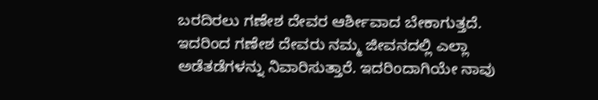ಬರದಿರಲು ಗಣೇಶ ದೇವರ ಆರ್ಶೀವಾದ ಬೇಕಾಗುತ್ತದೆ. ಇದರಿಂದ ಗಣೇಶ ದೇವರು ನಮ್ಮ ಜೀವನದಲ್ಲಿ ಎಲ್ಲಾ ಅಡೆತಡೆಗಳನ್ನು ನಿವಾರಿಸುತ್ತಾರೆ. ಇದರಿಂದಾಗಿಯೇ ನಾವು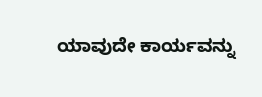ಯಾವುದೇ ಕಾರ್ಯವನ್ನು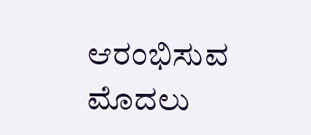ಆರಂಭಿಸುವ ಮೊದಲು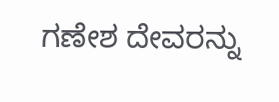ಗಣೇಶ ದೇವರನ್ನು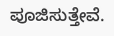ಪೂಜಿಸುತ್ತೇವೆ.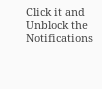Click it and Unblock the Notifications